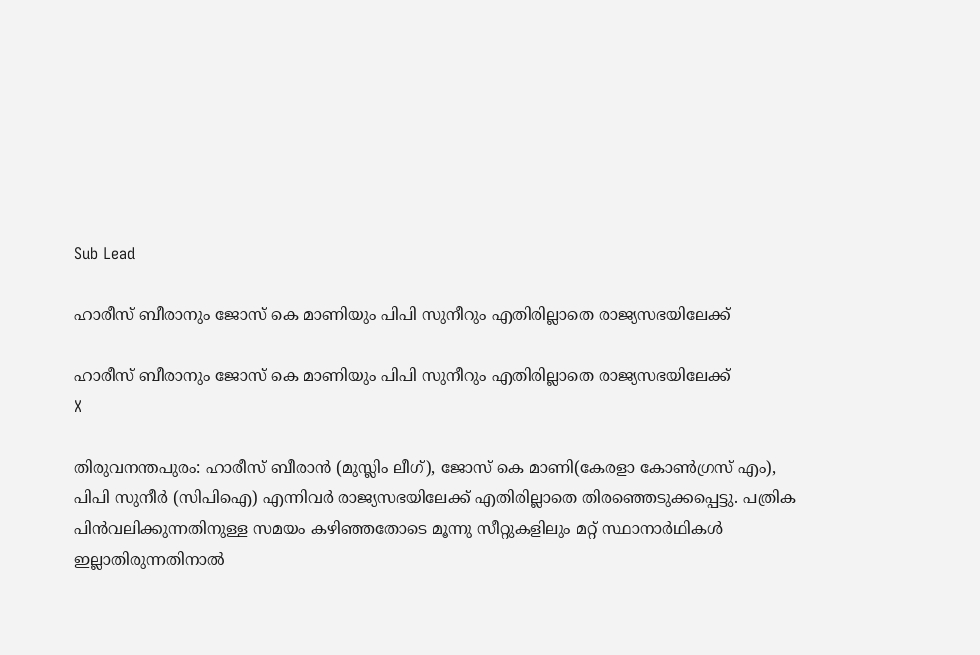Sub Lead

ഹാരീസ് ബീരാനും ജോസ് കെ മാണിയും പിപി സുനീറും എതിരില്ലാതെ രാജ്യസഭയിലേക്ക്

ഹാരീസ് ബീരാനും ജോസ് കെ മാണിയും പിപി സുനീറും എതിരില്ലാതെ രാജ്യസഭയിലേക്ക്
X

തിരുവനന്തപുരം: ഹാരീസ് ബീരാന്‍ (മുസ്ലിം ലീഗ്), ജോസ് കെ മാണി(കേരളാ കോണ്‍ഗ്രസ് എം), പിപി സുനീര്‍ (സിപിഐ) എന്നിവര്‍ രാജ്യസഭയിലേക്ക് എതിരില്ലാതെ തിരഞ്ഞെടുക്കപ്പെട്ടു. പത്രിക പിന്‍വലിക്കുന്നതിനുള്ള സമയം കഴിഞ്ഞതോടെ മൂന്നു സീറ്റുകളിലും മറ്റ് സ്ഥാനാര്‍ഥികള്‍ ഇല്ലാതിരുന്നതിനാല്‍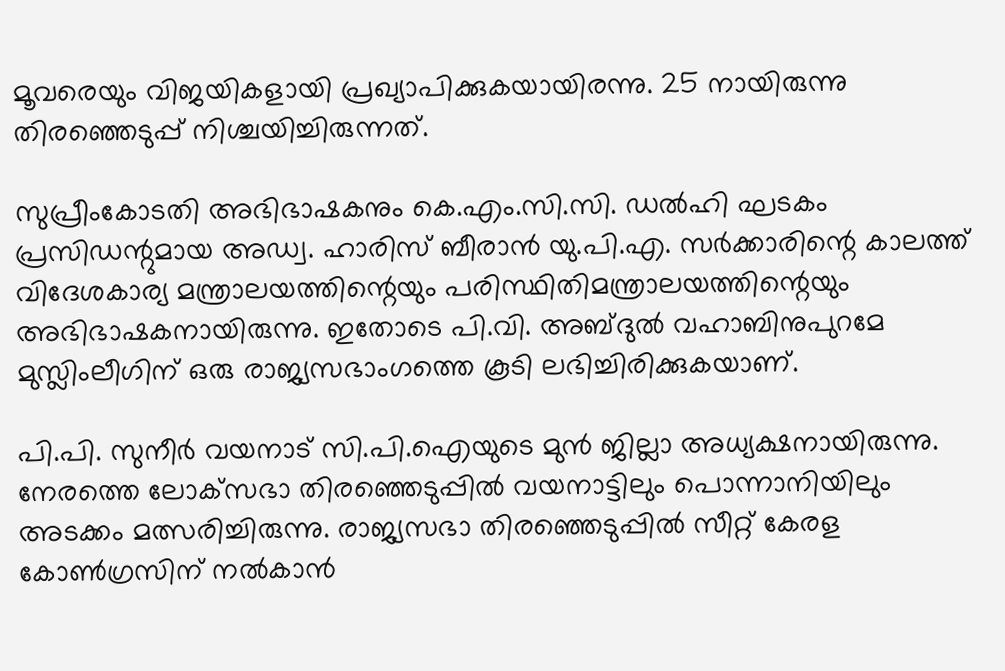മൂവരെയും വിജയികളായി പ്രഖ്യാപിക്കുകയായിരന്നു. 25 നായിരുന്നു തിരഞ്ഞെടുപ്പ് നിശ്ചയിച്ചിരുന്നത്.

സുപ്രീംകോടതി അഭിഭാഷകനും കെ.എം.സി.സി. ഡല്‍ഹി ഘടകം പ്രസിഡന്റുമായ അഡ്വ. ഹാരിസ് ബീരാന്‍ യു.പി.എ. സര്‍ക്കാരിന്റെ കാലത്ത് വിദേശകാര്യ മന്ത്രാലയത്തിന്റെയും പരിസ്ഥിതിമന്ത്രാലയത്തിന്റെയും അഭിഭാഷകനായിരുന്നു. ഇതോടെ പി.വി. അബ്ദുല്‍ വഹാബിനുപുറമേ മുസ്ലിംലീഗിന് ഒരു രാജ്യസഭാംഗത്തെ കൂടി ലഭിച്ചിരിക്കുകയാണ്.

പി.പി. സുനീര്‍ വയനാട് സി.പി.ഐയുടെ മുന്‍ ജില്ലാ അധ്യക്ഷനായിരുന്നു. നേരത്തെ ലോക്‌സഭാ തിരഞ്ഞെടുപ്പില്‍ വയനാട്ടിലും പൊന്നാനിയിലും അടക്കം മത്സരിച്ചിരുന്നു. രാജ്യസഭാ തിരഞ്ഞെടുപ്പില്‍ സീറ്റ് കേരള കോണ്‍ഗ്രസിന് നല്‍കാന്‍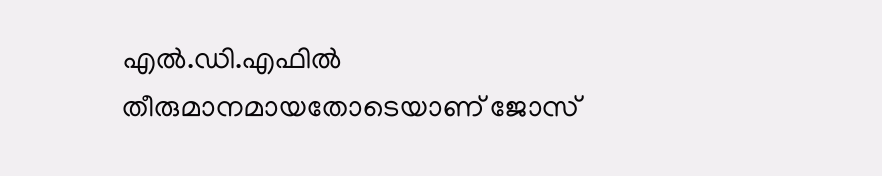എല്‍.ഡി.എഫില്‍ തീരുമാനമായതോടെയാണ് ജോസ്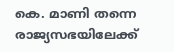കെ. മാണി തന്നെ രാജ്യസഭയിലേക്ക്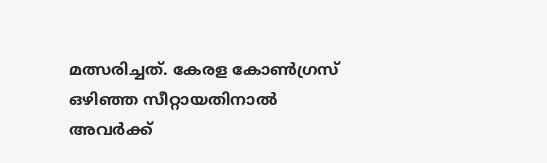മത്സരിച്ചത്. കേരള കോണ്‍ഗ്രസ് ഒഴിഞ്ഞ സീറ്റായതിനാല്‍ അവര്‍ക്ക്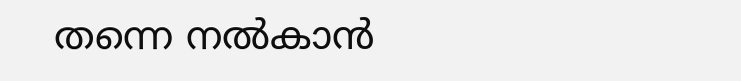തന്നെ നല്‍കാന്‍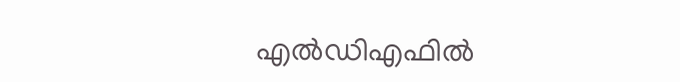എല്‍ഡിഎഫില്‍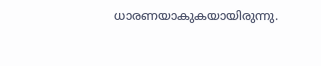ധാരണയാകുകയായിരുന്നു.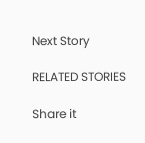Next Story

RELATED STORIES

Share it